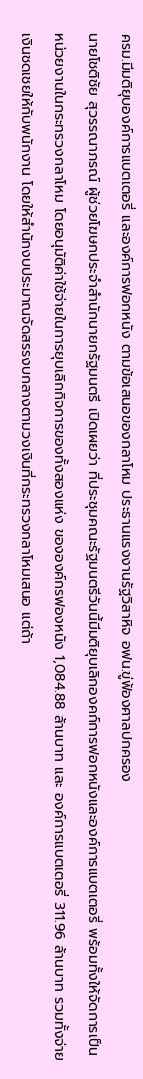ครม.มีมติยุบองค์การแบตเตอรี่ และองค์การฟอกหนัง ตามข้อเสนอของกลาโหม ประธานแรงงานรัฐวิสาหิจ อฟน.ขู่ฟ้องศาลปกครอง
นายโชติชัย สุวรรณาภรณ์ ผู้ช่วยโฆษกประจำสำนักนายกรัฐมนตรี เปิดเผยว่า ที่ประชุมคณะรัฐมนตรีวันนี้มีมติยุบเลิกองคก์การฟอกหนังและองค์การแบตเตอรี่ พร้อมทั้งให้จัดการเป็นหน่วยงานในกระทรวงกลาโหม โดยอนุมัติค่าใช้จ่ายในการยุบเลิกกิจการของทั้งสองแห่ง ขององค์กรฟองหนัง 1,084.88 ล้านบาท และ องค์การแบตเตอรี่ 311.96 ล้านบาท รวมทั้งจ่ายเงินชดเชยให้กับพนักงาน โดยให้สำนักงบประมาณจัดสรรงบกลางตามวงเงินที่กระทรวงกลาโหมเสนอ แต่ถ้า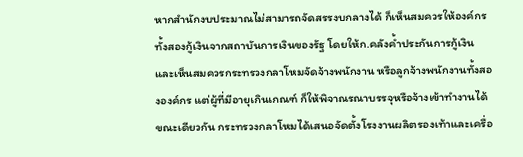หากสำนักงบประมาณไม่สามารถจัดสรรงบกลางได้ ก็เห็นสมควรให้องค์กรทั้งสองกู้เงินจากสถาบันการเงินของรัฐ โดยให้ก.คลังค้ำประกันการกู้เงิน และเห็นสมควรกระทรวงกลาโหมจัดจ้างพนักงาน หรือลูกจ้างพนักงานทั้งสององค์กร แต่ผู้ที่มีอายุเกินเกณฑ์ ก็ให้พิจาณรณาบรรจุหรือจ้างเข้าทำงานได้
ขณะเดียวกัน กระทรวงกลาโหมได้เสนอจัดตั้งโรงงานผลิตรองเท้าและเครื่อ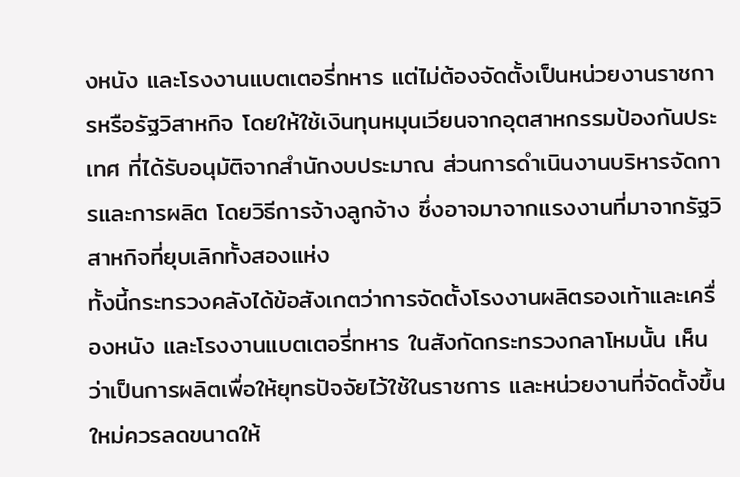งหนัง และโรงงานแบตเตอรี่ทหาร แต่ไม่ต้องจัดตั้งเป็นหน่วยงานราชการหรือรัฐวิสาหกิจ โดยให้ใช้เงินทุนหมุนเวียนจากอุตสาหกรรมป้องกันประเทศ ที่ได้รับอนุมัติจากสำนักงบประมาณ ส่วนการดำเนินงานบริหารจัดการและการผลิต โดยวิธีการจ้างลูกจ้าง ซึ่งอาจมาจากแรงงานที่มาจากรัฐวิสาหกิจที่ยุบเลิกทั้งสองแห่ง
ทั้งนี้กระทรวงคลังได้ข้อสังเกตว่าการจัดตั้งโรงงานผลิตรองเท้าและเครื่องหนัง และโรงงานแบตเตอรี่ทหาร ในสังกัดกระทรวงกลาโหมนั้น เห็นว่าเป็นการผลิตเพื่อให้ยุทธปัจจัยไว้ใช้ในราชการ และหน่วยงานที่จัดตั้งขึ้นใหม่ควรลดขนาดให้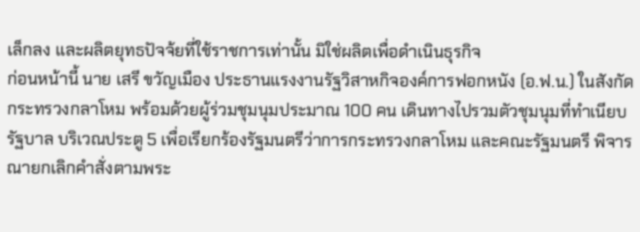เล็กลง และผลิตยุทธปัจจ้ยที่ใช้ราชการเท่านั้น มิใช่ผลิตเพื่อดำเนินธุรกิจ
ก่อนหน้านี้ นาย เสรี ขวัญเมือง ประธานแรงงานรัฐวิสาหกิจองค์การฟอกหนัง (อ.ฟ.น.) ในสังกัดกระทรวงกลาโหม พร้อมด้วยผู้ร่วมชุมนุมประมาณ 100 คน เดินทางไปรวมตัวชุมนุมที่ทำเนียบรัฐบาล บริเวณประตู 5 เพื่อเรียกร้องรัฐมนตรีว่าการกระทรวงกลาโหม และคณะรัฐมนตรี พิจารณายกเลิกคำสั่งตามพระ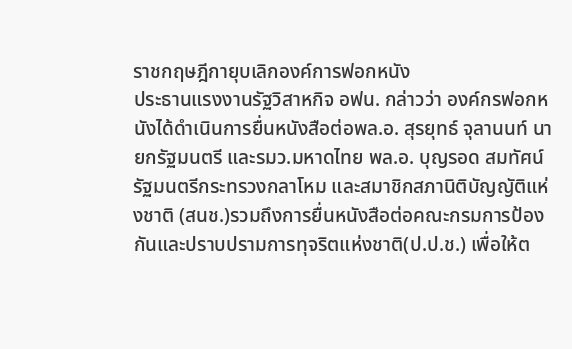ราชกฤษฎีกายุบเลิกองค์การฟอกหนัง
ประธานแรงงานรัฐวิสาหกิจ อฟน. กล่าวว่า องค์กรฟอกหนังได้ดำเนินการยื่นหนังสือต่อพล.อ. สุรยุทธ์ จุลานนท์ นายกรัฐมนตรี และรมว.มหาดไทย พล.อ. บุญรอด สมทัศน์ รัฐมนตรีกระทรวงกลาโหม และสมาชิกสภานิติบัญญัติแห่งชาติ (สนช.)รวมถึงการยื่นหนังสือต่อคณะกรมการป้องกันและปราบปรามการทุจริตแห่งชาติ(ป.ป.ช.) เพื่อให้ต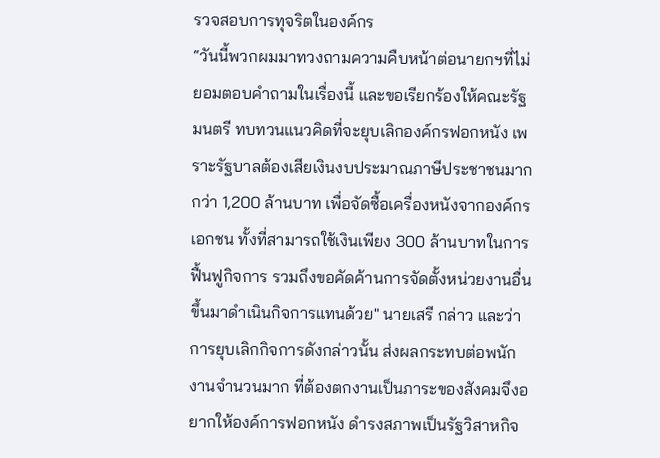รวจสอบการทุจริตในองค์กร
“วันนี้พวกผมมาทวงถามความคืบหน้าต่อนายกฯที่ไม่ยอมตอบคำถามในเรื่องนี้ และขอเรียกร้องให้คณะรัฐมนตรี ทบทวนแนวคิดที่จะยุบเลิกองค์กรฟอกหนัง เพราะรัฐบาลต้องเสียเงินงบประมาณภาษีประชาชนมากกว่า 1,200 ล้านบาท เพื่อจัดซื้อเครื่องหนังจากองค์กรเอกชน ทั้งที่สามารถใช้เงินเพียง 300 ล้านบาทในการฟื้นฟูกิจการ รวมถึงขอคัดค้านการจัดตั้งหน่วยงานอื่น ขึ้นมาดำเนินกิจการแทนด้วย" นายเสรี กล่าว และว่า การยุบเลิกกิจการดังกล่าวนั้น ส่งผลกระทบต่อพนักงานจำนวนมาก ที่ต้องตกงานเป็นภาระของสังคมจึงอยากให้องค์การฟอกหนัง ดำรงสภาพเป็นรัฐวิสาหกิจ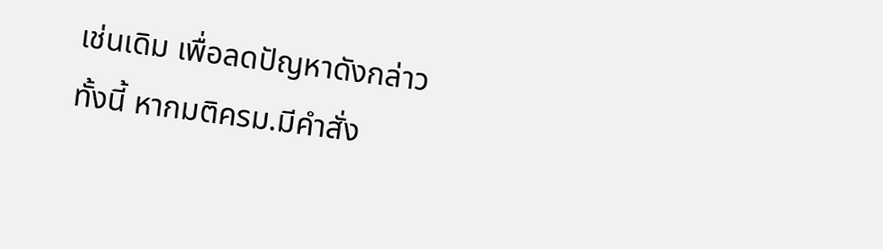เช่นเดิม เพื่อลดปัญหาดังกล่าว
ทั้งนี้ หากมติครม.มีคำสั่ง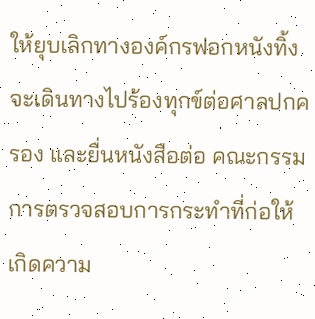ให้ยุบเลิกทางองค์กรฟอกหนังทิ้ง จะเดินทางไปร้องทุกข์ต่อศาลปกครอง และยื่นหนังสือต่อ คณะกรรมการตรวจสอบการกระทำที่ก่อให้เกิดความ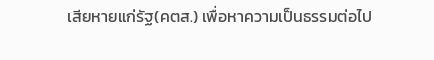เสียหายแก่รัฐ(คตส.) เพื่อหาความเป็นธรรมต่อไป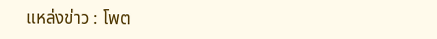แหล่งข่าว : โพต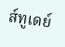ส์ทูเดย์